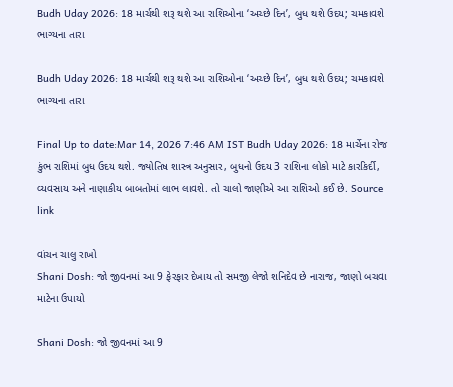Budh Uday 2026: 18 માર્ચથી શરૂ થશે આ રાશિઓના ‘અચ્છે દિન’, બુધ થશે ઉદય; ચમકાવશે ભાગ્યના તારા

Budh Uday 2026: 18 માર્ચથી શરૂ થશે આ રાશિઓના ‘અચ્છે દિન’, બુધ થશે ઉદય; ચમકાવશે ભાગ્યના તારા

Final Up to date:Mar 14, 2026 7:46 AM IST Budh Uday 2026: 18 માર્ચેના રોજ કુંભ રાશિમાં બુધ ઉદય થશે. જ્યોતિષ શાસ્ત્ર અનુસાર, બુધનો ઉદય 3 રાશિના લોકો માટે કારકિર્દી, વ્યવસાય અને નાણાકીય બાબતોમાં લાભ લાવશે. તો ચાલો જાણીએ આ રાશિઓ કઈ છે. Source link

વાંચન ચાલુ રાખો
Shani Dosh: જો જીવનમાં આ 9 ફેરફાર દેખાય તો સમજી લેજો શનિદેવ છે નારાજ, જાણો બચવા માટેના ઉપાયો

Shani Dosh: જો જીવનમાં આ 9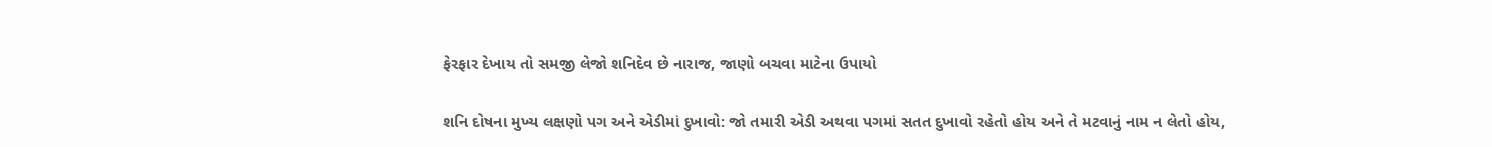ફેરફાર દેખાય તો સમજી લેજો શનિદેવ છે નારાજ, જાણો બચવા માટેના ઉપાયો

શનિ દોષના મુખ્ય લક્ષણો પગ અને એડીમાં દુખાવો: જો તમારી એડી અથવા પગમાં સતત દુખાવો રહેતો હોય અને તે મટવાનું નામ ન લેતો હોય,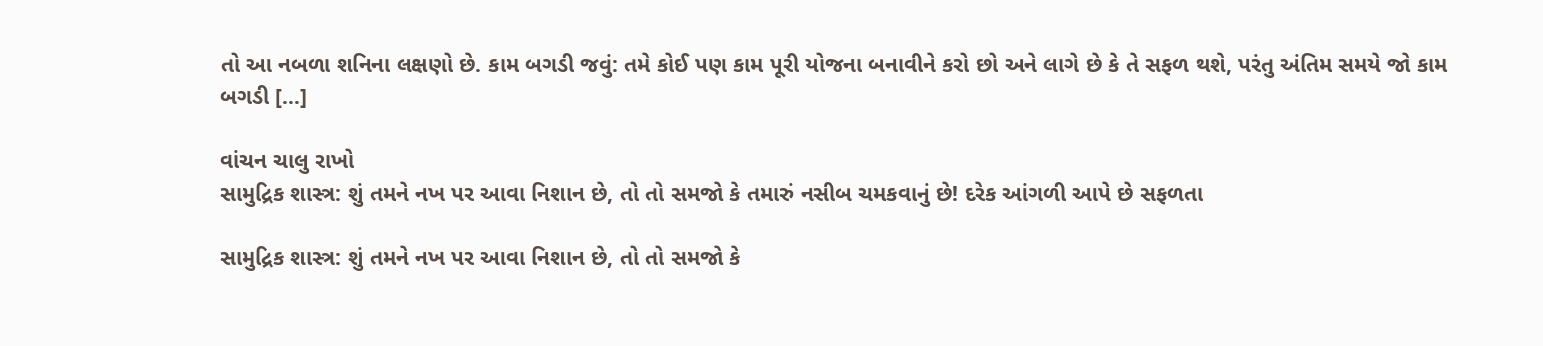તો આ નબળા શનિના લક્ષણો છે. કામ બગડી જવું: તમે કોઈ પણ કામ પૂરી યોજના બનાવીને કરો છો અને લાગે છે કે તે સફળ થશે, પરંતુ અંતિમ સમયે જો કામ બગડી […]

વાંચન ચાલુ રાખો
સામુદ્રિક શાસ્ત્ર: શું તમને નખ પર આવા નિશાન છે, તો તો સમજો કે તમારું નસીબ ચમકવાનું છે! દરેક આંગળી આપે છે સફળતા

સામુદ્રિક શાસ્ત્ર: શું તમને નખ પર આવા નિશાન છે, તો તો સમજો કે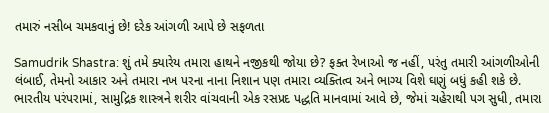તમારું નસીબ ચમકવાનું છે! દરેક આંગળી આપે છે સફળતા

Samudrik Shastra: શું તમે ક્યારેય તમારા હાથને નજીકથી જોયા છે? ફક્ત રેખાઓ જ નહીં, પરંતુ તમારી આંગળીઓની લંબાઈ, તેમનો આકાર અને તમારા નખ પરના નાના નિશાન પણ તમારા વ્યક્તિત્વ અને ભાગ્ય વિશે ઘણું બધું કહી શકે છે. ભારતીય પરંપરામાં, સામુદ્રિક શાસ્ત્રને શરીર વાંચવાની એક રસપ્રદ પદ્ધતિ માનવામાં આવે છે, જેમાં ચહેરાથી પગ સુધી, તમારા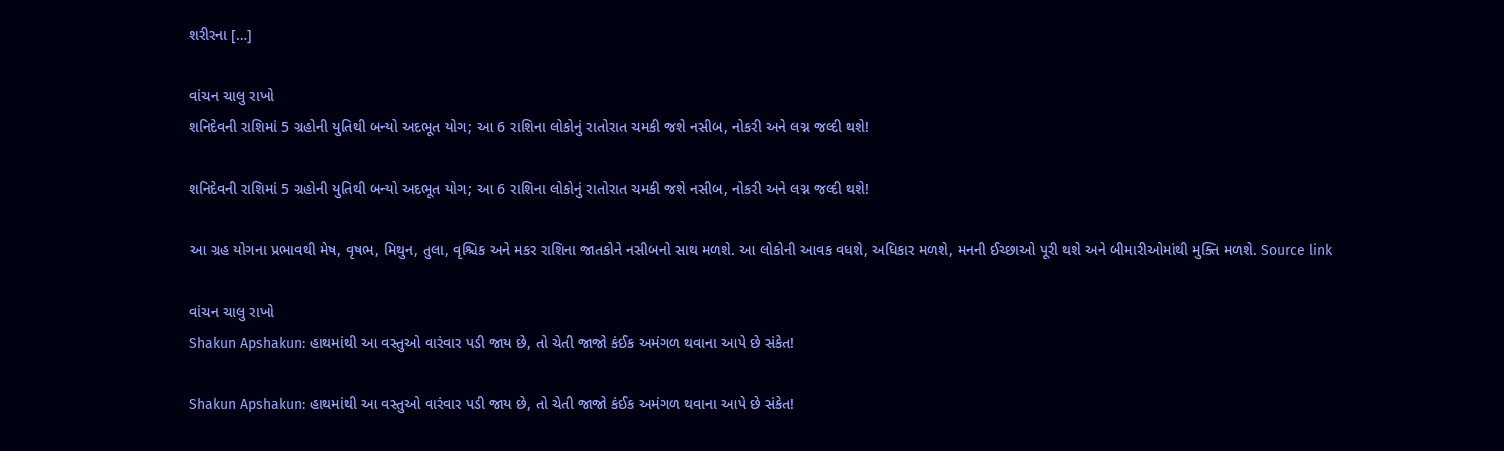શરીરના […]

વાંચન ચાલુ રાખો
શનિદેવની રાશિમાં 5 ગ્રહોની યુતિથી બન્યો અદભૂત યોગ; આ 6 રાશિના લોકોનું રાતોરાત ચમકી જશે નસીબ, નોકરી અને લગ્ન જલ્દી થશે!

શનિદેવની રાશિમાં 5 ગ્રહોની યુતિથી બન્યો અદભૂત યોગ; આ 6 રાશિના લોકોનું રાતોરાત ચમકી જશે નસીબ, નોકરી અને લગ્ન જલ્દી થશે!

આ ગ્રહ યોગના પ્રભાવથી મેષ, વૃષભ, મિથુન, તુલા, વૃશ્ચિક અને મકર રાશિના જાતકોને નસીબનો સાથ મળશે. આ લોકોની આવક વધશે, અધિકાર મળશે, મનની ઈચ્છાઓ પૂરી થશે અને બીમારીઓમાંથી મુક્તિ મળશે. Source link

વાંચન ચાલુ રાખો
Shakun Apshakun: હાથમાંથી આ વસ્તુઓ વારંવાર પડી જાય છે, તો ચેતી જાજો કંઈક અમંગળ થવાના આપે છે સંકેત!

Shakun Apshakun: હાથમાંથી આ વસ્તુઓ વારંવાર પડી જાય છે, તો ચેતી જાજો કંઈક અમંગળ થવાના આપે છે સંકેત!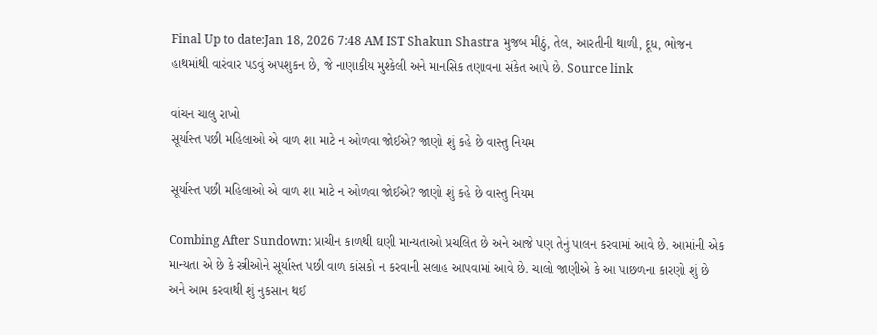Final Up to date:Jan 18, 2026 7:48 AM IST Shakun Shastra મુજબ મીઠું, તેલ, આરતીની થાળી, દૂધ, ભોજન હાથમાંથી વારંવાર પડવું અપશુકન છે, જે નાણાકીય મુશ્કેલી અને માનસિક તણાવના સંકેત આપે છે. Source link

વાંચન ચાલુ રાખો
સૂર્યાસ્ત પછી મહિલાઓ એ વાળ શા માટે ન ઓળવા જોઈએ? જાણો શું કહે છે વાસ્તુ નિયમ

સૂર્યાસ્ત પછી મહિલાઓ એ વાળ શા માટે ન ઓળવા જોઈએ? જાણો શું કહે છે વાસ્તુ નિયમ

Combing After Sundown: પ્રાચીન કાળથી ઘણી માન્યતાઓ પ્રચલિત છે અને આજે પણ તેનું પાલન કરવામાં આવે છે. આમાંની એક માન્યતા એ છે કે સ્ત્રીઓને સૂર્યાસ્ત પછી વાળ કાંસકો ન કરવાની સલાહ આપવામાં આવે છે. ચાલો જાણીએ કે આ પાછળના કારણો શું છે અને આમ કરવાથી શું નુકસાન થઈ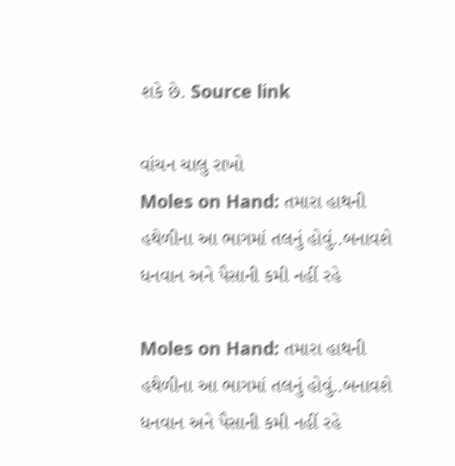શકે છે. Source link

વાંચન ચાલુ રાખો
Moles on Hand: તમારા હાથની હથેળીના આ ભાગમાં તલનું હોવું..બનાવશે ધનવાન અને પૈસાની કમી નહીં રહે

Moles on Hand: તમારા હાથની હથેળીના આ ભાગમાં તલનું હોવું..બનાવશે ધનવાન અને પૈસાની કમી નહીં રહે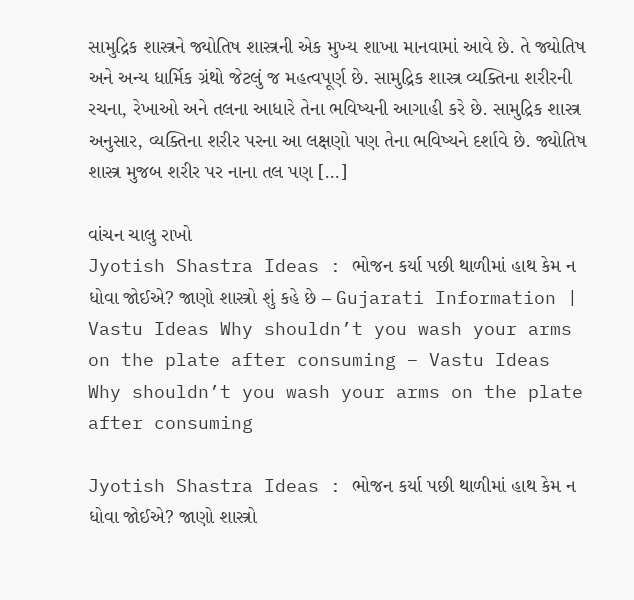સામુદ્રિક શાસ્ત્રને જ્યોતિષ શાસ્ત્રની એક મુખ્ય શાખા માનવામાં આવે છે. તે જ્યોતિષ અને અન્ય ધાર્મિક ગ્રંથો જેટલું જ મહત્વપૂર્ણ છે. સામુદ્રિક શાસ્ત્ર વ્યક્તિના શરીરની રચના, રેખાઓ અને તલના આધારે તેના ભવિષ્યની આગાહી કરે છે. સામુદ્રિક શાસ્ત્ર અનુસાર, વ્યક્તિના શરીર પરના આ લક્ષણો પણ તેના ભવિષ્યને દર્શાવે છે. જ્યોતિષ શાસ્ત્ર મુજબ શરીર પર નાના તલ પણ […]

વાંચન ચાલુ રાખો
Jyotish Shastra Ideas : ભોજન કર્યા પછી થાળીમાં હાથ કેમ ન ધોવા જોઈએ? જાણો શાસ્ત્રો શું કહે છે – Gujarati Information | Vastu Ideas Why shouldn’t you wash your arms on the plate after consuming – Vastu Ideas Why shouldn’t you wash your arms on the plate after consuming

Jyotish Shastra Ideas : ભોજન કર્યા પછી થાળીમાં હાથ કેમ ન ધોવા જોઈએ? જાણો શાસ્ત્રો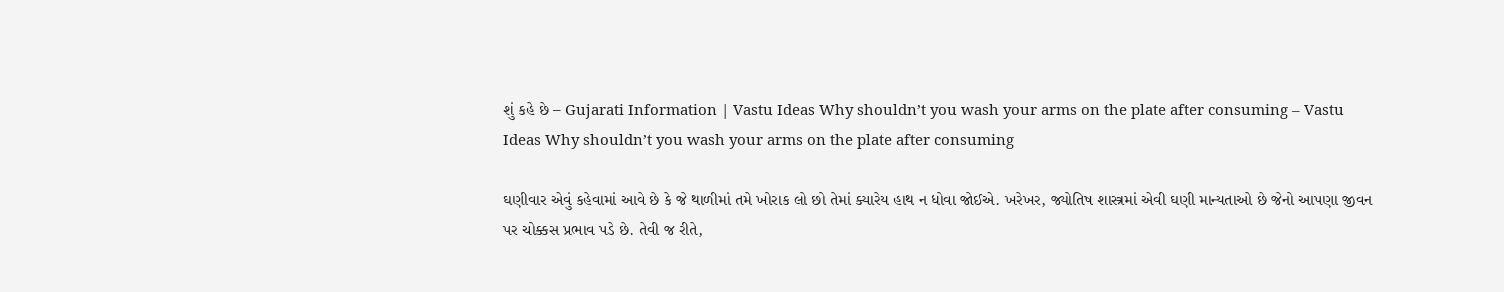શું કહે છે – Gujarati Information | Vastu Ideas Why shouldn’t you wash your arms on the plate after consuming – Vastu Ideas Why shouldn’t you wash your arms on the plate after consuming

ઘણીવાર એવું કહેવામાં આવે છે કે જે થાળીમાં તમે ખોરાક લો છો તેમાં ક્યારેય હાથ ન ધોવા જોઈએ. ખરેખર, જ્યોતિષ શાસ્ત્રમાં એવી ઘણી માન્યતાઓ છે જેનો આપણા જીવન પર ચોક્કસ પ્રભાવ પડે છે. તેવી જ રીતે,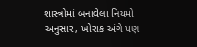શાસ્ત્રોમાં બનાવેલા નિયમો અનુસાર, ખોરાક અંગે પણ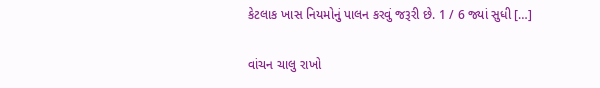કેટલાક ખાસ નિયમોનું પાલન કરવું જરૂરી છે. 1 / 6 જ્યાં સુધી […]

વાંચન ચાલુ રાખો